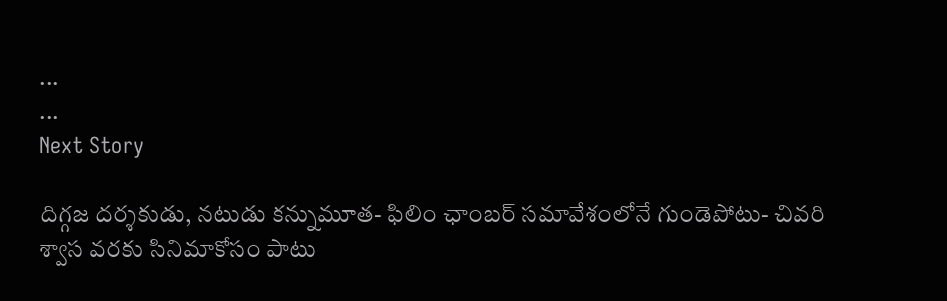...
...
Next Story

దిగ్గజ దర్శకుడు, నటుడు కన్నుమూత- ఫిలిం ఛాంబర్ సమావేశంలోనే గుండెపోటు- చివరి శ్వాస వరకు సినిమాకోసం పాటు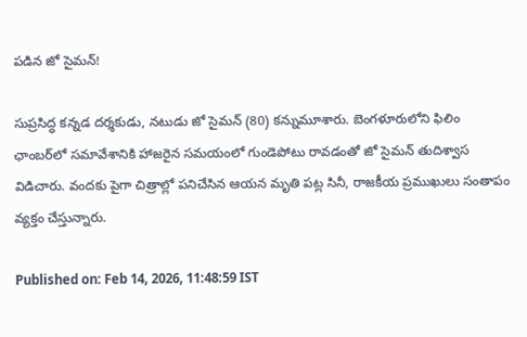పడిన జో సైమన్!

సుప్రసిద్ధ కన్నడ దర్శకుడు, నటుడు జో సైమన్ (80) కన్నుమూశారు. బెంగళూరులోని ఫిలిం ఛాంబర్‌లో సమావేశానికి హాజరైన సమయంలో గుండెపోటు రావడంతో జో సైమన్ తుదిశ్వాస విడిచారు. వందకు పైగా చిత్రాల్లో పనిచేసిన ఆయన మృతి పట్ల సినీ, రాజకీయ ప్రముఖులు సంతాపం వ్యక్తం చేస్తున్నారు.

Published on: Feb 14, 2026, 11:48:59 IST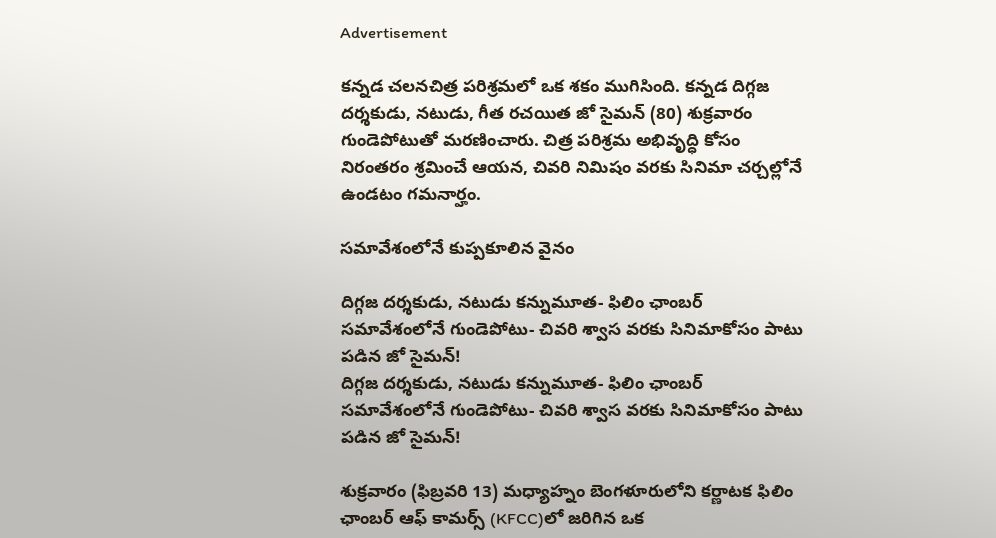Advertisement

కన్నడ చలనచిత్ర పరిశ్రమలో ఒక శకం ముగిసింది. కన్నడ దిగ్గజ దర్శకుడు, నటుడు, గీత రచయిత జో సైమన్ (80) శుక్రవారం గుండెపోటుతో మరణించారు. చిత్ర పరిశ్రమ అభివృద్ధి కోసం నిరంతరం శ్రమించే ఆయన, చివరి నిమిషం వరకు సినిమా చర్చల్లోనే ఉండటం గమనార్హం.

సమావేశంలోనే కుప్పకూలిన వైనం

దిగ్గజ దర్శకుడు, నటుడు కన్నుమూత- ఫిలిం ఛాంబర్ సమావేశంలోనే గుండెపోటు- చివరి శ్వాస వరకు సినిమాకోసం పాటు పడిన జో సైమన్!
దిగ్గజ దర్శకుడు, నటుడు కన్నుమూత- ఫిలిం ఛాంబర్ సమావేశంలోనే గుండెపోటు- చివరి శ్వాస వరకు సినిమాకోసం పాటు పడిన జో సైమన్!

శుక్రవారం (ఫిబ్రవరి 13) మధ్యాహ్నం బెంగళూరులోని కర్ణాటక ఫిలిం ఛాంబర్ ఆఫ్ కామర్స్ (KFCC)లో జరిగిన ఒక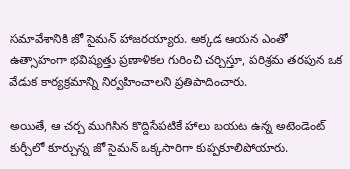సమావేశానికి జో సైమన్ హాజరయ్యారు. అక్కడ ఆయన ఎంతో ఉత్సాహంగా భవిష్యత్తు ప్రణాళికల గురించి చర్చిస్తూ, పరిశ్రమ తరపున ఒక వేడుక కార్యక్రమాన్ని నిర్వహించాలని ప్రతిపాదించారు.

అయితే, ఆ చర్చ ముగిసిన కొద్దిసేపటికే హాలు బయట ఉన్న అటెండెంట్ కుర్చీలో కూర్చున్న జో సైమన్ ఒక్కసారిగా కుప్పకూలిపోయారు.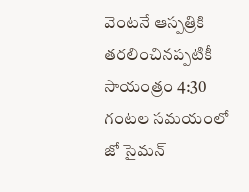వెంటనే ఆస్పత్రికి తరలించినప్పటికీ సాయంత్రం 4:30 గంటల సమయంలో జో సైమన్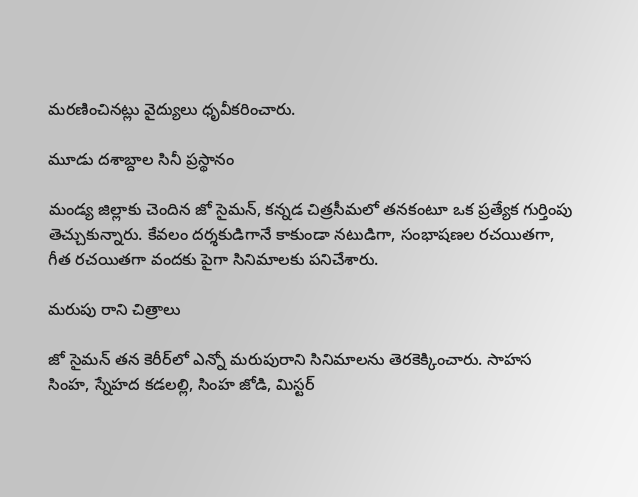మరణించినట్లు వైద్యులు ధృవీకరించారు.

మూడు దశాబ్దాల సినీ ప్రస్థానం

మండ్య జిల్లాకు చెందిన జో సైమన్, కన్నడ చిత్రసీమలో తనకంటూ ఒక ప్రత్యేక గుర్తింపు తెచ్చుకున్నారు. కేవలం దర్శకుడిగానే కాకుండా నటుడిగా, సంభాషణల రచయితగా, గీత రచయితగా వందకు పైగా సినిమాలకు పనిచేశారు.

మరుపు రాని చిత్రాలు

జో సైమన్ తన కెరీర్‌లో ఎన్నో మరుపురాని సినిమాలను తెరకెక్కించారు. సాహస సింహ, స్నేహద కడలల్లి, సింహ జోడి, మిస్టర్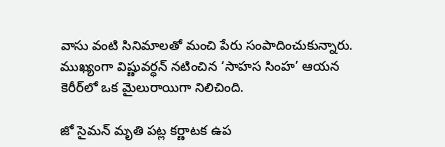వాసు వంటి సినిమాలతో మంచి పేరు సంపాదించుకున్నారు. ముఖ్యంగా విష్ణువర్ధన్ నటించిన ‘సాహస సింహ’ ఆయన కెరీర్‌లో ఒక మైలురాయిగా నిలిచింది.

జో సైమన్ మృతి పట్ల కర్ణాటక ఉప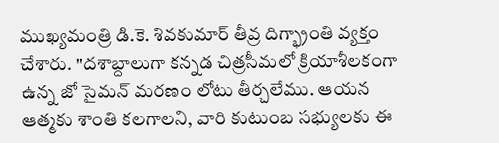ముఖ్యమంత్రి డి.కె. శివకుమార్ తీవ్ర దిగ్భ్రాంతి వ్యక్తం చేశారు. "దశాబ్దాలుగా కన్నడ చిత్రసీమలో క్రియాశీలకంగా ఉన్న జో సైమన్ మరణం లోటు తీర్చలేము. ఆయన ఆత్మకు శాంతి కలగాలని, వారి కుటుంబ సభ్యులకు ఈ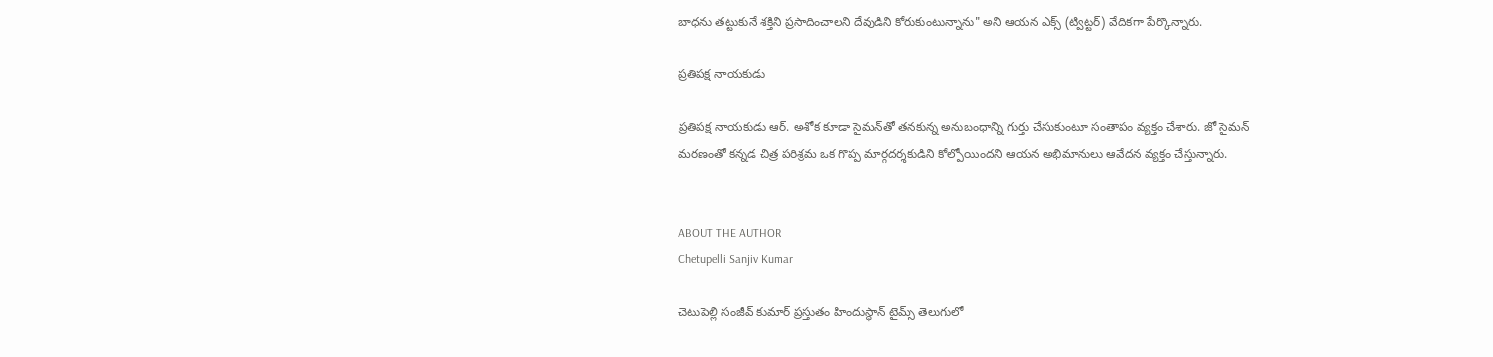బాధను తట్టుకునే శక్తిని ప్రసాదించాలని దేవుడిని కోరుకుంటున్నాను" అని ఆయన ఎక్స్ (ట్విట్టర్) వేదికగా పేర్కొన్నారు.

ప్రతిపక్ష నాయకుడు

ప్రతిపక్ష నాయకుడు ఆర్. అశోక కూడా సైమన్‌తో తనకున్న అనుబంధాన్ని గుర్తు చేసుకుంటూ సంతాపం వ్యక్తం చేశారు. జో సైమన్ మరణంతో కన్నడ చిత్ర పరిశ్రమ ఒక గొప్ప మార్గదర్శకుడిని కోల్పోయిందని ఆయన అభిమానులు ఆవేదన వ్యక్తం చేస్తున్నారు.


ABOUT THE AUTHOR
Chetupelli Sanjiv Kumar

చెటుపెల్లి సంజీవ్ కుమార్ ప్రస్తుతం హిందుస్థాన్ టైమ్స్ తెలుగులో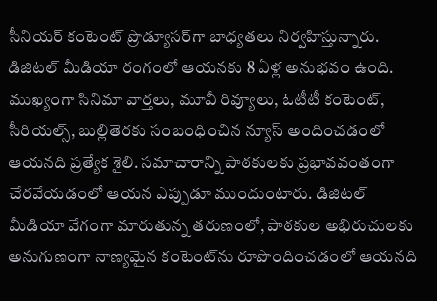సీనియర్ కంటెంట్ ప్రొడ్యూసర్‌గా బాధ్యతలు నిర్వహిస్తున్నారు. డిజిటల్ మీడియా రంగంలో ఆయనకు 8 ఏళ్ల అనుభవం ఉంది. ముఖ్యంగా సినిమా వార్తలు, మూవీ రివ్యూలు, ఓటీటీ కంటెంట్, సీరియల్స్, బుల్లితెరకు సంబంధించిన న్యూస్ అందించడంలో ఆయనది ప్రత్యేక శైలి. సమాచారాన్ని పాఠకులకు ప్రభావవంతంగా చేరవేయడంలో ఆయన ఎప్పుడూ ముందుంటారు. డిజిటల్ మీడియా వేగంగా మారుతున్న తరుణంలో, పాఠకుల అభిరుచులకు అనుగుణంగా నాణ్యమైన కంటెంట్‌ను రూపొందించడంలో ఆయనది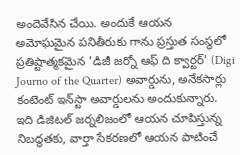అందెవేసిన చేయి. అందుకే ఆయన అమోఘమైన పనితీరుకు గాను ప్రస్తుత సంస్థలో ప్రతిష్టాత్మకమైన 'డిజీ జర్నో ఆఫ్ ది క్వార్టర్' (Digi Journo of the Quarter) అవార్డును, అనేకసార్లు కంటెంట్ ఇన్‌స్టా అవార్డులను అందుకున్నారు. ఇది డిజిటల్ జర్నలిజంలో ఆయన చూపిస్తున్న నిబద్ధతకు, వార్తా సేకరణలో ఆయన పాటించే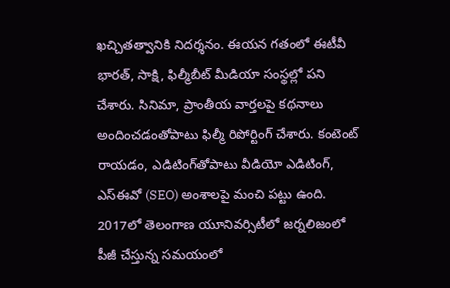ఖచ్చితత్వానికి నిదర్శనం. ఈయన గతంలో ఈటీవీ భారత్, సాక్షి, ఫిల్మీబీట్ మీడియా సంస్థల్లో పని చేశారు. సినిమా, ప్రాంతీయ వార్తలపై కథనాలు అందించడంతోపాటు ఫిల్మీ రిపోర్టింగ్ చేశారు. కంటెంట్ రాయడం, ఎడిటింగ్‌తోపాటు వీడియో ఎడిటింగ్, ఎస్‌ఈవో (SEO) అంశాలపై మంచి పట్టు ఉంది. 2017లో తెలంగాణ యూనివర్సిటీలో జర్నలిజంలో పీజీ చేస్తున్న సమయంలో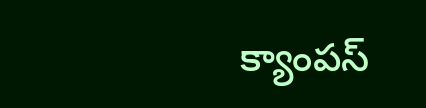క్యాంపస్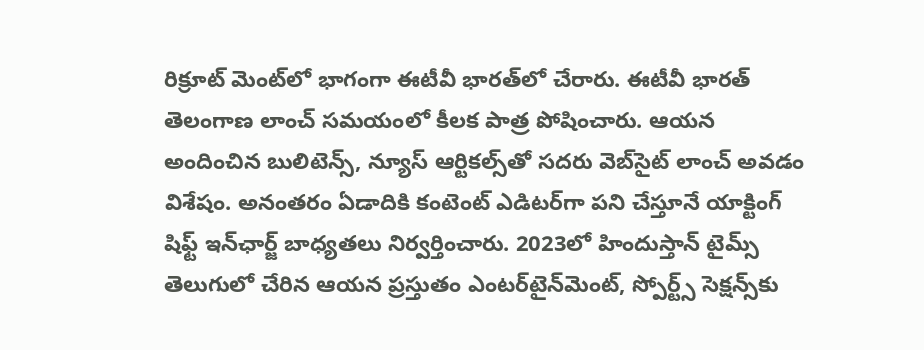రిక్రూట్ మెంట్‌లో భాగంగా ఈటీవీ భారత్‌లో చేరారు. ఈటీవీ భారత్ తెలంగాణ లాంచ్ సమయంలో కీలక పాత్ర పోషించారు. ఆయన అందించిన బులిటెన్స్, న్యూస్ ఆర్టికల్స్‌తో సదరు వెబ్‌సైట్ లాంచ్ అవడం విశేషం. అనంతరం ఏడాదికి కంటెంట్ ఎడిటర్‌గా పని చేస్తూనే యాక్టింగ్ షిఫ్ట్ ఇన్‌ఛార్జ్ బాధ్యతలు నిర్వర్తించారు. 2023లో హిందుస్తాన్ టైమ్స్ తెలుగులో చేరిన ఆయన ప్రస్తుతం ఎంటర్‌టైన్‌మెంట్, స్పోర్ట్స్ సెక్షన్స్‌కు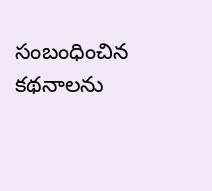సంబంధించిన కథనాలను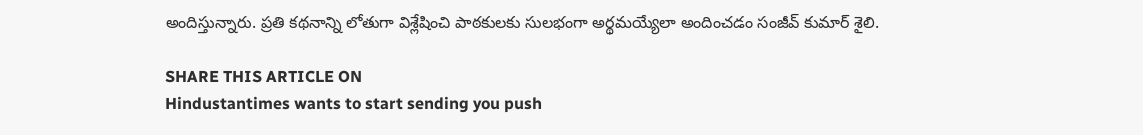అందిస్తున్నారు. ప్రతి కథనాన్ని లోతుగా విశ్లేషించి పాఠకులకు సులభంగా అర్థమయ్యేలా అందించడం సంజీవ్ కుమార్ శైలి.

SHARE THIS ARTICLE ON
Hindustantimes wants to start sending you push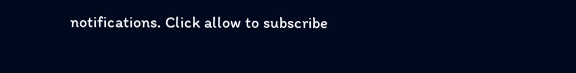notifications. Click allow to subscribe